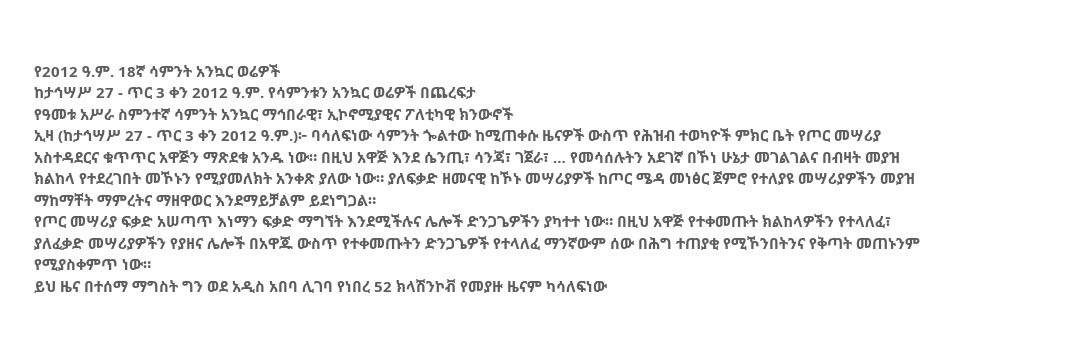የ2012 ዓ.ም. 18ኛ ሳምንት አንኳር ወሬዎች
ከታኅሣሥ 27 - ጥር 3 ቀን 2012 ዓ.ም. የሳምንቱን አንኳር ወሬዎች በጨረፍታ
የዓመቱ አሥራ ስምንተኛ ሳምንት አንኳር ማኅበራዊ፣ ኢኮኖሚያዊና ፖለቲካዊ ክንውኖች
ኢዛ (ከታኅሣሥ 27 - ጥር 3 ቀን 2012 ዓ.ም.)፦ ባሳለፍነው ሳምንት ጐልተው ከሚጠቀሱ ዜናዎች ውስጥ የሕዝብ ተወካዮች ምክር ቤት የጦር መሣሪያ አስተዳደርና ቁጥጥር አዋጅን ማጽደቁ አንዱ ነው። በዚህ አዋጅ እንደ ሴንጢ፣ ሳንጃ፣ ገጀራ፣ … የመሳሰሉትን አደገኛ በኾነ ሁኔታ መገልገልና በብዛት መያዝ ክልከላ የተደረገበት መኾኑን የሚያመለክት አንቀጽ ያለው ነው። ያለፍቃድ ዘመናዊ ከኾኑ መሣሪያዎች ከጦር ሜዳ መነፅር ጀምሮ የተለያዩ መሣሪያዎችን መያዝ ማከማቸት ማምረትና ማዘዋወር እንደማይቻልም ይደነግጋል።
የጦር መሣሪያ ፍቃድ አሠጣጥ እነማን ፍቃድ ማግኘት እንደሚችሉና ሌሎች ድንጋጌዎችን ያካተተ ነው። በዚህ አዋጅ የተቀመጡት ክልከላዎችን የተላለፈ፣ ያለፈቃድ መሣሪያዎችን የያዘና ሌሎች በአዋጁ ውስጥ የተቀመጡትን ድንጋጌዎች የተላለፈ ማንኛውም ሰው በሕግ ተጠያቂ የሚኾንበትንና የቅጣት መጠኑንም የሚያስቀምጥ ነው።
ይህ ዜና በተሰማ ማግስት ግን ወደ አዲስ አበባ ሊገባ የነበረ 52 ክላሽንኮቭ የመያዙ ዜናም ካሳለፍነው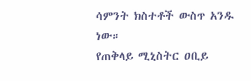ሳምንት ክስተቶች ውስጥ አንዱ ነው።
የጠቅላይ ሚኒስትር ዐቢይ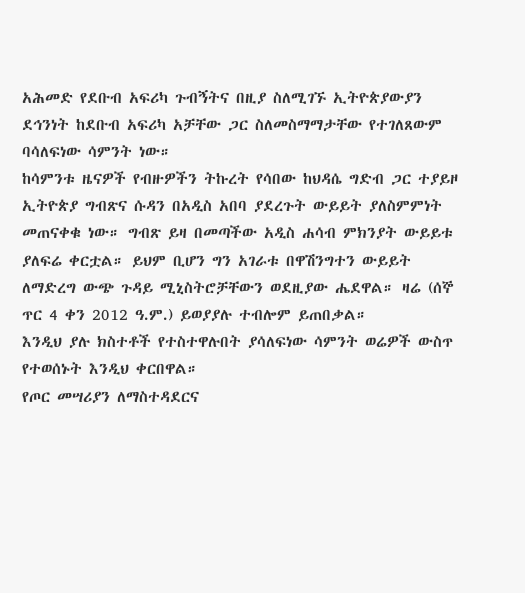አሕመድ የደቡብ አፍሪካ ጉብኝትና በዚያ ስለሚገኙ ኢትዮጵያውያን ደኅንነት ከደቡብ አፍሪካ አቻቸው ጋር ስለመስማማታቸው የተገለጸውም ባሳለፍነው ሳምንት ነው።
ከሳምንቱ ዜናዎች የብዙዎችን ትኩረት የሳበው ከህዳሴ ግድብ ጋር ተያይዞ ኢትዮጵያ ግብጽና ሱዳን በአዲስ አበባ ያደረጉት ውይይት ያለስምምነት መጠናቀቁ ነው። ግብጽ ይዛ በመጣችው አዲስ ሐሳብ ምክንያት ውይይቱ ያለፍሬ ቀርቷል። ይህም ቢሆን ግን አገራቱ በዋሽንግተን ውይይት ለማድረግ ውጭ ጉዳይ ሚኒስትሮቻቸውን ወደዚያው ሔደዋል። ዛሬ (ሰኞ ጥር 4 ቀን 2012 ዓ.ም.) ይወያያሉ ተብሎም ይጠበቃል።
እንዲህ ያሉ ክስተቶች የተስተዋሉበት ያሳለፍነው ሳምንት ወሬዎች ውስጥ የተወሰኑት እንዲህ ቀርበዋል።
የጦር መሣሪያን ለማስተዳደርና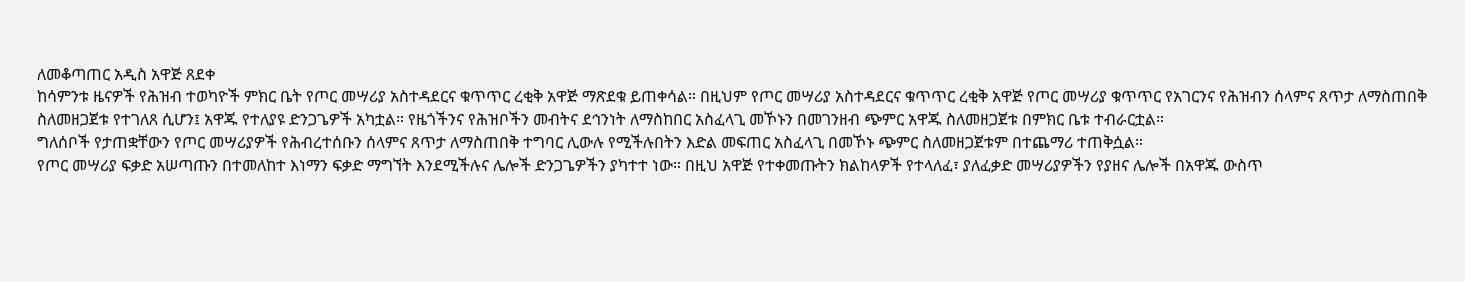ለመቆጣጠር አዲስ አዋጅ ጸደቀ
ከሳምንቱ ዜናዎች የሕዝብ ተወካዮች ምክር ቤት የጦር መሣሪያ አስተዳደርና ቁጥጥር ረቂቅ አዋጅ ማጽደቁ ይጠቀሳል። በዚህም የጦር መሣሪያ አስተዳደርና ቁጥጥር ረቂቅ አዋጅ የጦር መሣሪያ ቁጥጥር የአገርንና የሕዝብን ሰላምና ጸጥታ ለማስጠበቅ ስለመዘጋጀቱ የተገለጸ ሲሆን፤ አዋጁ የተለያዩ ድንጋጌዎች አካቷል። የዜጎችንና የሕዝቦችን መብትና ደኅንነት ለማስከበር አስፈላጊ መኾኑን በመገንዘብ ጭምር አዋጁ ስለመዘጋጀቱ በምክር ቤቱ ተብራርቷል።
ግለሰቦች የታጠቋቸውን የጦር መሣሪያዎች የሕብረተሰቡን ሰላምና ጸጥታ ለማስጠበቅ ተግባር ሊውሉ የሚችሉበትን እድል መፍጠር አስፈላጊ በመኾኑ ጭምር ስለመዘጋጀቱም በተጨማሪ ተጠቅሷል።
የጦር መሣሪያ ፍቃድ አሠጣጡን በተመለከተ እነማን ፍቃድ ማግኘት እንደሚችሉና ሌሎች ድንጋጌዎችን ያካተተ ነው። በዚህ አዋጅ የተቀመጡትን ክልከላዎች የተላለፈ፣ ያለፈቃድ መሣሪያዎችን የያዘና ሌሎች በአዋጁ ውስጥ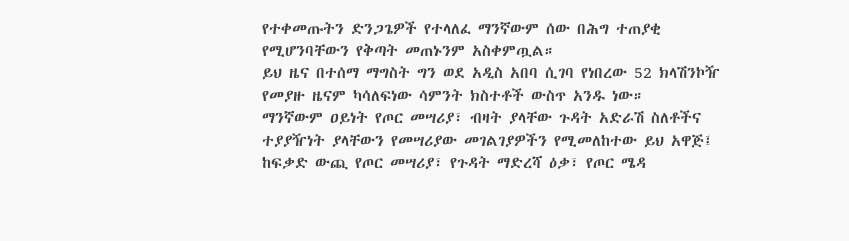የተቀመጡትን ድንጋጌዎች የተላለፈ ማንኛውም ሰው በሕግ ተጠያቂ የሚሆንባቸውን የቅጣት መጠኑንም አስቀምጧል።
ይህ ዜና በተሰማ ማግስት ግን ወደ አዲስ አበባ ሲገባ የነበረው 52 ክላሽንኮዥ የመያዙ ዜናም ካሳለፍነው ሳምንት ክስተቶች ውስጥ አንዱ ነው።
ማንኛውም ዐይነት የጦር መሣሪያ፣ ብዛት ያላቸው ጉዳት አድራሽ ስለቶችና ተያያዥነት ያላቸውን የመሣሪያው መገልገያዎችን የሚመለከተው ይህ አዋጅ፤ ከፍቃድ ውጪ የጦር መሣሪያ፣ የጉዳት ማድረሻ ዕቃ፣ የጦር ሜዳ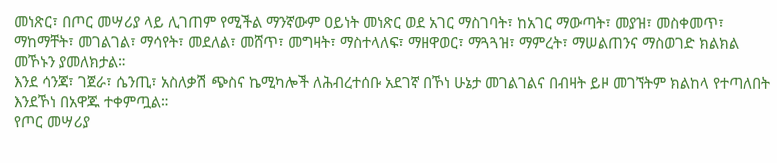መነጽር፣ በጦር መሣሪያ ላይ ሊገጠም የሚችል ማንኛውም ዐይነት መነጽር ወደ አገር ማስገባት፣ ከአገር ማውጣት፣ መያዝ፣ መስቀመጥ፣ ማከማቸት፣ መገልገል፣ ማሳየት፣ መደለል፣ መሸጥ፣ መግዛት፣ ማስተላለፍ፣ ማዘዋወር፣ ማጓጓዝ፣ ማምረት፣ ማሠልጠንና ማስወገድ ክልክል መኾኑን ያመለክታል።
እንደ ሳንጃ፣ ገጀራ፣ ሴንጢ፣ አስለቃሽ ጭስና ኬሚካሎች ለሕብረተሰቡ አደገኛ በኾነ ሁኔታ መገልገልና በብዛት ይዞ መገኘትም ክልከላ የተጣለበት እንደኾነ በአዋጁ ተቀምጧል።
የጦር መሣሪያ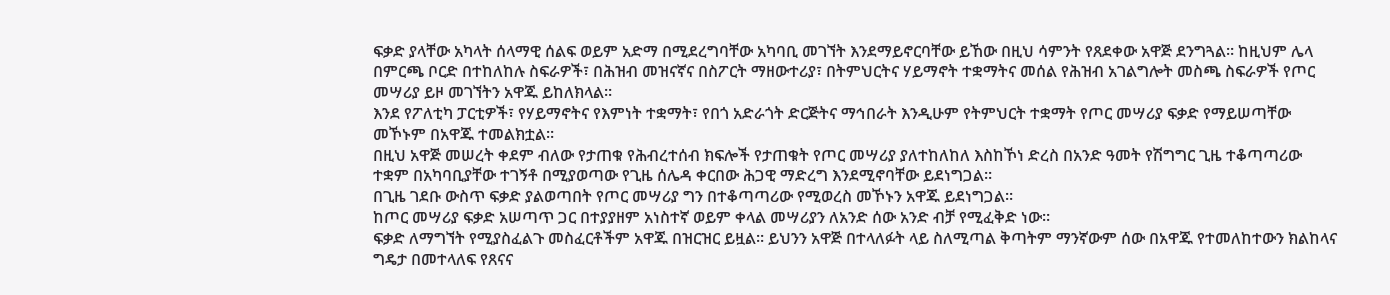ፍቃድ ያላቸው አካላት ሰላማዊ ሰልፍ ወይም አድማ በሚደረግባቸው አካባቢ መገኘት እንደማይኖርባቸው ይኸው በዚህ ሳምንት የጸደቀው አዋጅ ደንግጓል። ከዚህም ሌላ በምርጫ ቦርድ በተከለከሉ ስፍራዎች፣ በሕዝብ መዝናኛና በስፖርት ማዘውተሪያ፣ በትምህርትና ሃይማኖት ተቋማትና መሰል የሕዝብ አገልግሎት መስጫ ስፍራዎች የጦር መሣሪያ ይዞ መገኘትን አዋጁ ይከለክላል።
እንደ የፖለቲካ ፓርቲዎች፣ የሃይማኖትና የእምነት ተቋማት፣ የበጎ አድራጎት ድርጅትና ማኅበራት እንዲሁም የትምህርት ተቋማት የጦር መሣሪያ ፍቃድ የማይሠጣቸው መኾኑም በአዋጁ ተመልክቷል።
በዚህ አዋጅ መሠረት ቀደም ብለው የታጠቁ የሕብረተሰብ ክፍሎች የታጠቁት የጦር መሣሪያ ያለተከለከለ እስከኾነ ድረስ በአንድ ዓመት የሽግግር ጊዜ ተቆጣጣሪው ተቋም በአካባቢያቸው ተገኝቶ በሚያወጣው የጊዜ ሰሌዳ ቀርበው ሕጋዊ ማድረግ እንደሚኖባቸው ይደነግጋል።
በጊዜ ገደቡ ውስጥ ፍቃድ ያልወጣበት የጦር መሣሪያ ግን በተቆጣጣሪው የሚወረስ መኾኑን አዋጁ ይደነግጋል።
ከጦር መሣሪያ ፍቃድ አሠጣጥ ጋር በተያያዘም አነስተኛ ወይም ቀላል መሣሪያን ለአንድ ሰው አንድ ብቻ የሚፈቅድ ነው።
ፍቃድ ለማግኘት የሚያስፈልጉ መስፈርቶችም አዋጁ በዝርዝር ይዟል። ይህንን አዋጅ በተላለፉት ላይ ስለሚጣል ቅጣትም ማንኛውም ሰው በአዋጁ የተመለከተውን ክልከላና ግዴታ በመተላለፍ የጸናና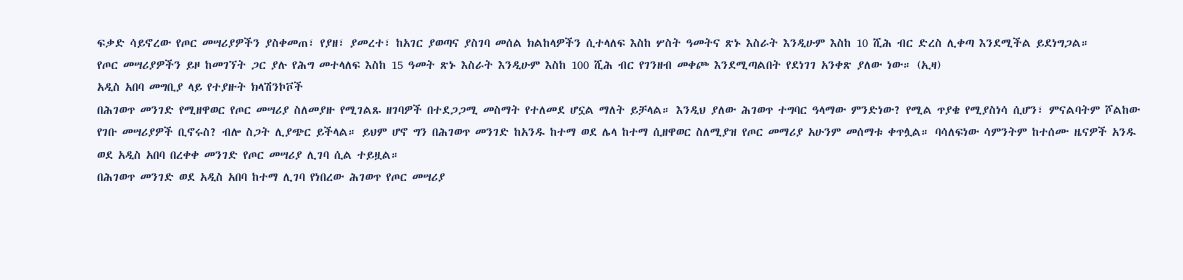ፍቃድ ሳይኖረው የጦር መሣሪያዎችን ያስቀመጠ፣ የያዘ፣ ያመረተ፣ ከአገር ያወጣና ያስገባ መሰል ክልከላዎችን ሲተላለፍ እስከ ሦስት ዓመትና ጽኑ እስራት እንዲሁም እስከ 10 ሺሕ ብር ድረስ ሊቀጣ እንደሚችል ይደነግጋል።
የጦር መሣሪያዎችን ይዞ ከመገኘት ጋር ያሉ የሕግ መተላለፍ እስከ 15 ዓመት ጽኑ እስራት እንዲሁም እስከ 100 ሺሕ ብር የገንዘብ መቀጮ እንደሚጣልበት የደነገገ አንቀጽ ያለው ነው። (ኢዛ)
አዲስ አበባ መግቢያ ላይ የተያዙት ክላሽንኮቮች
በሕገወጥ መንገድ የሚዘዋወር የጦር መሣሪያ ስለመያዙ የሚገልጹ ዘገባዎች በተደጋጋሚ መስማት የተለመደ ሆኗል ማለት ይቻላል። እንዲህ ያለው ሕገወጥ ተግባር ዓላማው ምንድነው? የሚል ጥያቄ የሚያስነሳ ሲሆን፣ ምናልባትም ሾልከው የገቡ መሣሪያዎች ቢኖሩስ? ብሎ ስጋት ሊያጭር ይችላል። ይህም ሆኖ ግን በሕገወጥ መንገድ ከአንዱ ከተማ ወደ ሌላ ከተማ ሲዘዋወር ስለሚያዝ የጦር መማሪያ አሁንም መሰማቱ ቀጥሏል። ባሳለፍነው ሳምንትም ከተሰሙ ዜናዎች አንዱ ወደ አዲስ አበባ በረቀቀ መንገድ የጦር መሣሪያ ሊገባ ሲል ተይዟል።
በሕገወጥ መንገድ ወደ አዲስ አበባ ከተማ ሊገባ የነበረው ሕገወጥ የጦር መሣሪያ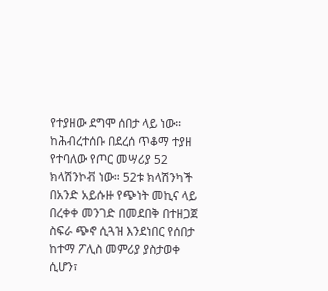የተያዘው ደግሞ ሰበታ ላይ ነው።
ከሕብረተሰቡ በደረሰ ጥቆማ ተያዘ የተባለው የጦር መሣሪያ 52 ክላሽንኮቭ ነው። 52ቱ ክላሽንካች በአንድ አይሱዙ የጭነት መኪና ላይ በረቀቀ መንገድ በመደበቅ በተዘጋጀ ስፍራ ጭኖ ሲጓዝ እንደነበር የሰበታ ከተማ ፖሊስ መምሪያ ያስታወቀ ሲሆን፣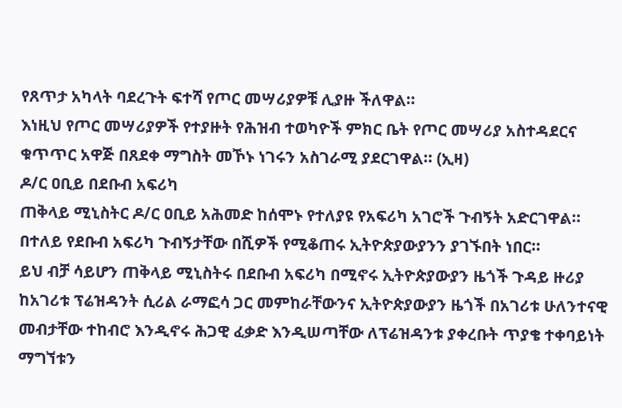የጸጥታ አካላት ባደረጉት ፍተሻ የጦር መሣሪያዎቹ ሊያዙ ችለዋል።
እነዚህ የጦር መሣሪያዎች የተያዙት የሕዝብ ተወካዮች ምክር ቤት የጦር መሣሪያ አስተዳደርና ቁጥጥር አዋጅ በጸደቀ ማግስት መኾኑ ነገሩን አስገራሚ ያደርገዋል። (ኢዛ)
ዶ/ር ዐቢይ በደቡብ አፍሪካ
ጠቅላይ ሚኒስትር ዶ/ር ዐቢይ አሕመድ ከሰሞኑ የተለያዩ የአፍሪካ አገሮች ጉብኝት አድርገዋል። በተለይ የደቡብ አፍሪካ ጉብኝታቸው በሺዎች የሚቆጠሩ ኢትዮጵያውያንን ያገኙበት ነበር።
ይህ ብቻ ሳይሆን ጠቅላይ ሚኒስትሩ በደቡብ አፍሪካ በሚኖሩ ኢትዮጵያውያን ዜጎች ጉዳይ ዙሪያ ከአገሪቱ ፕሬዝዳንት ሲሪል ራማፎሳ ጋር መምከራቸውንና ኢትዮጵያውያን ዜጎች በአገሪቱ ሁለንተናዊ መብታቸው ተከብሮ እንዲኖሩ ሕጋዊ ፈቃድ እንዲሠጣቸው ለፕሬዝዳንቱ ያቀረቡት ጥያቄ ተቀባይነት ማግኘቱን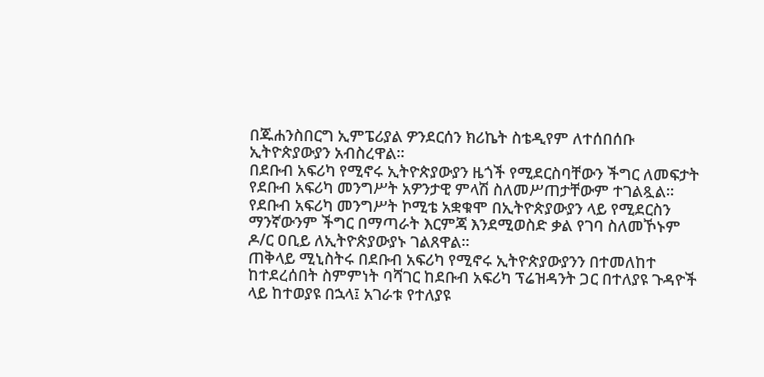በጁሐንስበርግ ኢምፔሪያል ዎንደርሰን ክሪኬት ስቴዲየም ለተሰበሰቡ ኢትዮጵያውያን አብስረዋል።
በደቡብ አፍሪካ የሚኖሩ ኢትዮጵያውያን ዜጎች የሚደርስባቸውን ችግር ለመፍታት የደቡብ አፍሪካ መንግሥት አዎንታዊ ምላሽ ስለመሥጠታቸውም ተገልጿል።
የደቡብ አፍሪካ መንግሥት ኮሚቴ አቋቁሞ በኢትዮጵያውያን ላይ የሚደርስን ማንኛውንም ችግር በማጣራት እርምጃ እንደሚወስድ ቃል የገባ ስለመኾኑም ዶ/ር ዐቢይ ለኢትዮጵያውያኑ ገልጸዋል።
ጠቅላይ ሚኒስትሩ በደቡብ አፍሪካ የሚኖሩ ኢትዮጵያውያንን በተመለከተ ከተደረሰበት ስምምነት ባሻገር ከደቡብ አፍሪካ ፕሬዝዳንት ጋር በተለያዩ ጉዳዮች ላይ ከተወያዩ በኋላ፤ አገራቱ የተለያዩ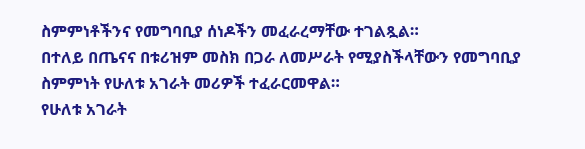ስምምነቶችንና የመግባቢያ ሰነዶችን መፈራረማቸው ተገልጿል።
በተለይ በጤናና በቱሪዝም መስክ በጋራ ለመሥራት የሚያስችላቸውን የመግባቢያ ስምምነት የሁለቱ አገራት መሪዎች ተፈራርመዋል።
የሁለቱ አገራት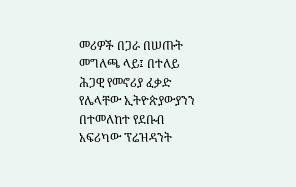መሪዎች በጋራ በሠጡት መግለጫ ላይ፤ በተለይ ሕጋዊ የመኖሪያ ፈቃድ የሌላቸው ኢትዮጵያውያንን በተመለከተ የደቡብ አፍሪካው ፕሬዝዳንት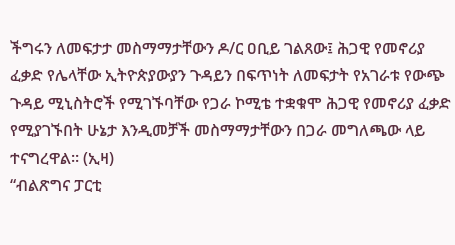ችግሩን ለመፍታታ መስማማታቸውን ዶ/ር ዐቢይ ገልጸው፤ ሕጋዊ የመኖሪያ ፈቃድ የሌላቸው ኢትዮጵያውያን ጉዳይን በፍጥነት ለመፍታት የአገራቱ የውጭ ጉዳይ ሚኒስትሮች የሚገኙባቸው የጋራ ኮሚቴ ተቋቁሞ ሕጋዊ የመኖሪያ ፈቃድ የሚያገኙበት ሁኔታ እንዲመቻች መስማማታቸውን በጋራ መግለጫው ላይ ተናግረዋል። (ኢዛ)
“ብልጽግና ፓርቲ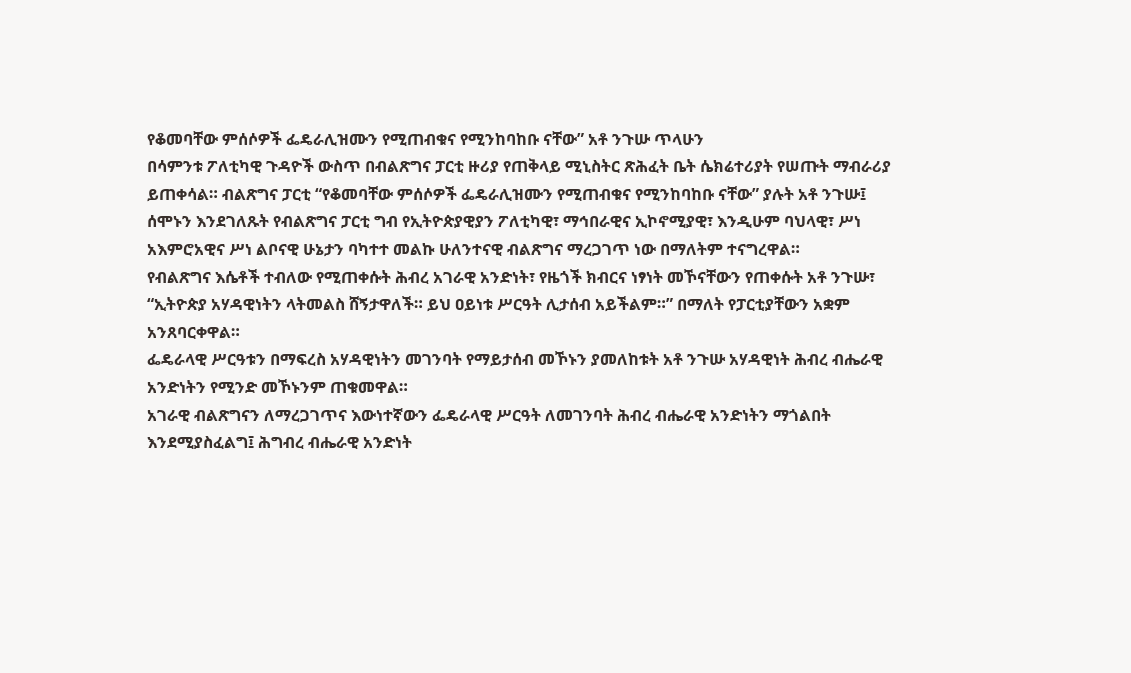የቆመባቸው ምሰሶዎች ፌዴራሊዝሙን የሚጠብቁና የሚንከባከቡ ናቸው” አቶ ንጉሡ ጥላሁን
በሳምንቱ ፖለቲካዊ ጉዳዮች ውስጥ በብልጽግና ፓርቲ ዙሪያ የጠቅላይ ሚኒስትር ጽሕፈት ቤት ሴክሬተሪያት የሠጡት ማብራሪያ ይጠቀሳል። ብልጽግና ፓርቲ “የቆመባቸው ምሰሶዎች ፌዴራሊዝሙን የሚጠብቁና የሚንከባከቡ ናቸው” ያሉት አቶ ንጉሡ፤ ሰሞኑን እንደገለጹት የብልጽግና ፓርቲ ግብ የኢትዮጵያዊያን ፖለቲካዊ፣ ማኅበራዊና ኢኮኖሚያዊ፣ እንዲሁም ባህላዊ፣ ሥነ አእምሮአዊና ሥነ ልቦናዊ ሁኔታን ባካተተ መልኩ ሁለንተናዊ ብልጽግና ማረጋገጥ ነው በማለትም ተናግረዋል።
የብልጽግና እሴቶች ተብለው የሚጠቀሱት ሕብረ አገራዊ አንድነት፣ የዜጎች ክብርና ነፃነት መኾናቸውን የጠቀሱት አቶ ንጉሡ፣ “ኢትዮጵያ አሃዳዊነትን ላትመልስ ሸኝታዋለች። ይህ ዐይነቱ ሥርዓት ሊታሰብ አይችልም።” በማለት የፓርቲያቸውን አቋም አንጸባርቀዋል።
ፌዴራላዊ ሥርዓቱን በማፍረስ አሃዳዊነትን መገንባት የማይታሰብ መኾኑን ያመለከቱት አቶ ንጉሡ አሃዳዊነት ሕብረ ብሔራዊ አንድነትን የሚንድ መኾኑንም ጠቁመዋል።
አገራዊ ብልጽግናን ለማረጋገጥና እውነተኛውን ፌዴራላዊ ሥርዓት ለመገንባት ሕብረ ብሔራዊ አንድነትን ማጎልበት እንደሚያስፈልግ፤ ሕግብረ ብሔራዊ አንድነት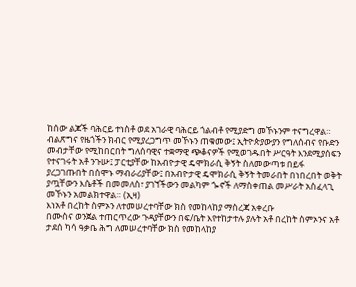ከሰው ልጆች ባሕርይ ተነስቶ ወደ አገራዊ ባሕርይ ጎልብቶ የሚያድግ መኾኑንም ተናግረዋል።
ብልጽግና የዜጎችን ክብር የሚያረጋግጥ መኾኑን ጠቁመው፤ ኢትዮጵያውያን የግለሰብና የቡድን መብታቸው የሚከበርበት ግለሰባዊና ተቋማዊ ጭቆናዎች የሚወገዱበት ሥርዓት እንደሚያሰፍን የተናገሩት አቶ ንጉሡ፤ ፓርቲያቸው ከአብዮታዊ ዴሞክራሲ ቅኝት ስለመውጣቱ በይፋ ያረጋገጡበት በሰሞኑ ማብራሪያቸው፤ በአብዮታዊ ዴሞክራሲ ቅኝት ትመራበት በነበረበት ወቅት ያጧቸውን እሴቶች በመመለስ፣ ያገኘችውን መልካም ጐኖች ለማስቀጠል መሥራት አስፈላጊ መኾኑን አመልክተዋል። (ኢዛ)
እነአቶ በረከት ስምኦን ለተመሠረተባቸው ክስ የመከላከያ ማስረጃ አቀረቡ
በሙስና ወንጀል ተጠርጥረው ጉዳያቸውን በፍ/ቤት እየተከታተሉ ያሉት አቶ በረከት ስምኦንና አቶ ታደሰ ካሳ ዓቃቤ ሕግ ለመሠረተባቸው ክስ የመከላከያ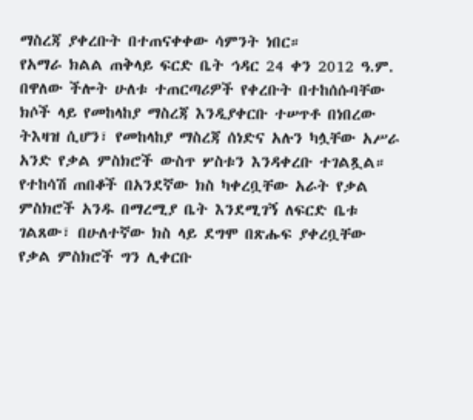ማስረጃ ያቀረቡት በተጠናቀቀው ሳምንት ነበር።
የአማራ ክልል ጠቅላይ ፍርድ ቤት ኅዳር 24 ቀን 2012 ዓ.ም. በዋለው ችሎት ሁለቱ ተጠርጣሪዎች የቀረቡት በተከሰሱባቸው ክሶች ላይ የመከላከያ ማስረጃ እንዲያቀርቡ ተሠጥቶ በነበረው ትእዛዝ ሲሆን፣ የመከላከያ ማስረጃ ሰነድና አሉን ካሏቸው አሥራ አንድ የቃል ምስክሮች ውስጥ ሦስቱን እንዳቀረቡ ተገልጿል።
የተከሳሽ ጠበቆች በአንደኛው ክስ ካቀረቧቸው አራት የቃል ምስክሮች አንዱ በማረሚያ ቤት እንደሚገኝ ለፍርድ ቤቱ ገልጸው፣ በሁለተኛው ክስ ላይ ደግሞ በጽሑፍ ያቀረቧቸው የቃል ምስክሮች ግን ሊቀርቡ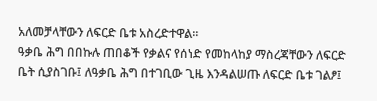አለመቻላቸውን ለፍርድ ቤቱ አስረድተዋል።
ዓቃቤ ሕግ በበኩሉ ጠበቆች የቃልና የሰነድ የመከላከያ ማስረጃቸውን ለፍርድ ቤት ሲያስገቡ፤ ለዓቃቤ ሕግ በተገቢው ጊዜ እንዳልሠጡ ለፍርድ ቤቱ ገልፆ፤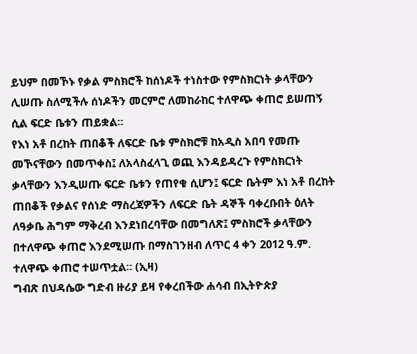ይህም በመኾኑ የቃል ምስክሮች ከሰነዶች ተነስተው የምስክርነት ቃላቸውን ሊሠጡ ስለሚችሉ ሰነዶችን መርምሮ ለመከራከር ተለዋጭ ቀጠሮ ይሠጠኝ ሲል ፍርድ ቤቱን ጠይቋል።
የእነ አቶ በረከት ጠበቆች ለፍርድ ቤቱ ምስክሮቹ ከአዲስ አበባ የመጡ መኾናቸውን በመጥቀስ፤ ለአላስፈላጊ ወጪ እንዳይዳረጉ የምስክርነት ቃላቸውን እንዲሠጡ ፍርድ ቤቱን የጠየቁ ሲሆን፤ ፍርድ ቤትም እነ አቶ በረከት ጠበቆች የቃልና የሰነድ ማስረጃዎችን ለፍርድ ቤት ዳኞች ባቀረቡበት ዕለት ለዓቃቤ ሕግም ማቅረብ እንደነበረባቸው በመግለጽ፤ ምስክሮች ቃላቸውን በተለዋጭ ቀጠሮ እንደሚሠጡ በማስገንዘብ ለጥር 4 ቀን 2012 ዓ.ም. ተለዋጭ ቀጠሮ ተሠጥቷል። (ኢዛ)
ግብጽ በህዳሴው ግድብ ዙሪያ ይዛ የቀረበችው ሐሳብ በኢትዮጵያ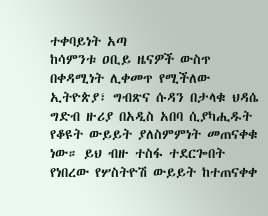ተቀባይነት አጣ
ከሳምንቱ ዐቢይ ዜናዎች ውስጥ በቀዳሚነት ሊቀመጥ የሚችለው ኢትዮጵያ፣ ግብጽና ሱዳን በታላቁ ህዳሴ ግድብ ዙሪያ በአዲስ አበባ ሲያካሒዱት የቆዩት ውይይት ያለስምምነት መጠናቀቁ ነው። ይህ ብዙ ተስፋ ተደርጐበት የነበረው የሦስትዮሽ ውይይት ከተጠናቀቀ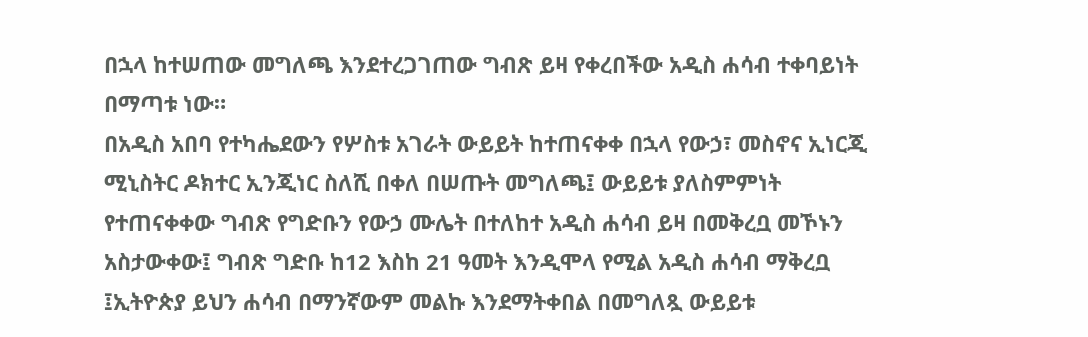በኋላ ከተሠጠው መግለጫ እንደተረጋገጠው ግብጽ ይዛ የቀረበችው አዲስ ሐሳብ ተቀባይነት በማጣቱ ነው።
በአዲስ አበባ የተካሔደውን የሦስቱ አገራት ውይይት ከተጠናቀቀ በኋላ የውኃ፣ መስኖና ኢነርጂ ሚኒስትር ዶክተር ኢንጂነር ስለሺ በቀለ በሠጡት መግለጫ፤ ውይይቱ ያለስምምነት የተጠናቀቀው ግብጽ የግድቡን የውኃ ሙሌት በተለከተ አዲስ ሐሳብ ይዛ በመቅረቧ መኾኑን አስታውቀው፤ ግብጽ ግድቡ ከ12 እስከ 21 ዓመት እንዲሞላ የሚል አዲስ ሐሳብ ማቅረቧ ፤ኢትዮጵያ ይህን ሐሳብ በማንኛውም መልኩ እንደማትቀበል በመግለጿ ውይይቱ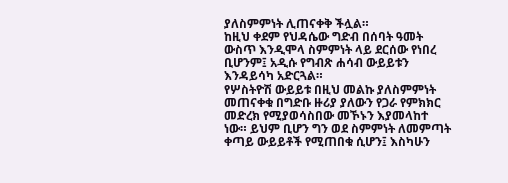ያለስምምነት ሊጠናቀቅ ችሏል።
ከዚህ ቀደም የህዳሴው ግድብ በሰባት ዓመት ውስጥ እንዲሞላ ስምምነት ላይ ደርሰው የነበረ ቢሆንም፤ አዲሱ የግብጽ ሐሳብ ውይይቱን እንዳይሳካ አድርጓል።
የሦስትዮሽ ውይይቱ በዚህ መልኩ ያለስምምነት መጠናቀቁ በግድቡ ዙሪያ ያለውን የጋራ የምክክር መድረክ የሚያወሳስበው መኾኑን እያመላከተ ነው። ይህም ቢሆን ግን ወደ ስምምነት ለመምጣት ቀጣይ ውይይቶች የሚጠበቁ ሲሆን፤ እስካሁን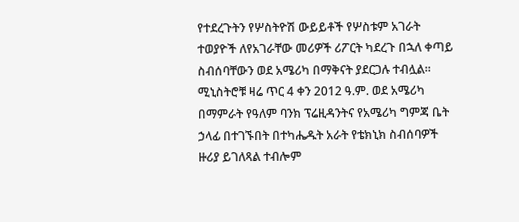የተደረጉትን የሦስትዮሽ ውይይቶች የሦስቱም አገራት ተወያዮች ለየአገራቸው መሪዎች ሪፖርት ካደረጉ በኋለ ቀጣይ ስብሰባቸውን ወደ አሜሪካ በማቅናት ያደርጋሉ ተብሏል።
ሚኒስትሮቹ ዛሬ ጥር 4 ቀን 2012 ዓ.ም. ወደ አሜሪካ በማምራት የዓለም ባንክ ፕሬዚዳንትና የአሜሪካ ግምጃ ቤት ኃላፊ በተገኙበት በተካሔዱት አራት የቴክኒክ ስብሰባዎች ዙሪያ ይገለጻል ተብሎም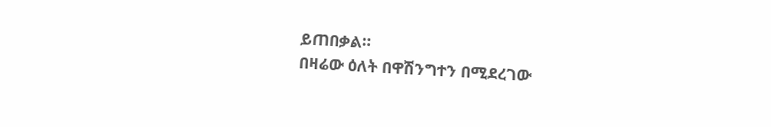ይጠበቃል።
በዛሬው ዕለት በዋሽንግተን በሚደረገው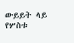ውይይት ላይ የሦስቱ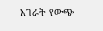አገራት የውጭ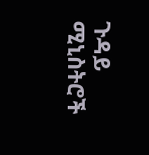ጉዳይ ሚኒስትሮች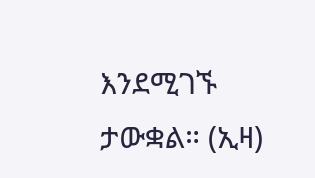እንደሚገኙ ታውቋል። (ኢዛ)